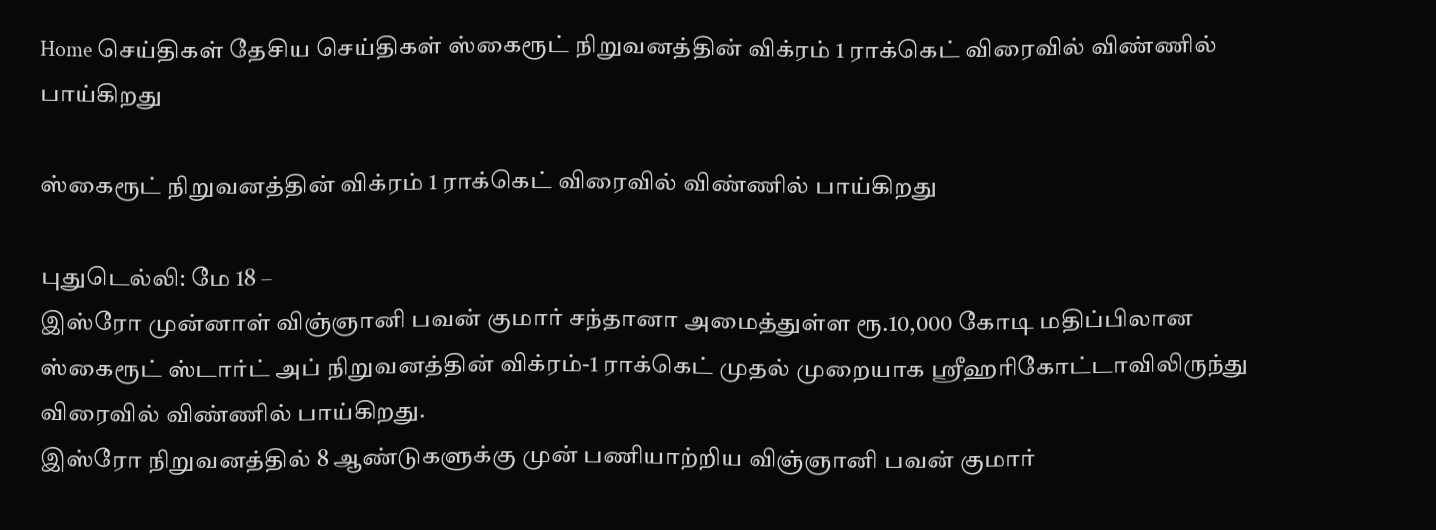Home செய்திகள் தேசிய செய்திகள் ஸ்கைரூட் நிறுவனத்தின் விக்ரம் 1 ராக்கெட் விரைவில் விண்ணில் பாய்கிறது

ஸ்கைரூட் நிறுவனத்தின் விக்ரம் 1 ராக்கெட் விரைவில் விண்ணில் பாய்கிறது

புதுடெல்லி: மே 18 –
இஸ்ரோ முன்னாள் விஞ்ஞானி பவன் குமார் சந்தானா அமைத்துள்ள ரூ.10,000 கோடி மதிப்பிலான ஸ்கைரூட் ஸ்டார்ட் அப் நிறுவனத்தின் விக்ரம்-1 ராக்கெட் முதல் முறையாக ஸ்ரீஹரிகோட்டாவிலிருந்து விரைவில் விண்ணில் பாய்கிறது.
இஸ்ரோ நிறுவனத்தில் 8 ஆண்டுகளுக்கு முன் பணியாற்றிய விஞ்ஞானி பவன் குமார்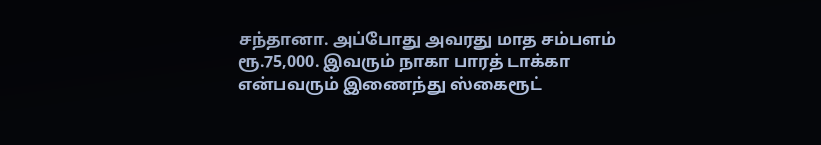சந்தானா. அப்போது அவரது மாத சம்பளம் ரூ.75,000. இவரும் நாகா பாரத் டாக்கா என்பவரும் இணைந்து ஸ்கைரூட்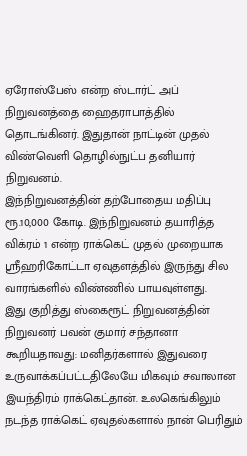ஏரோஸ்பேஸ் என்ற ஸ்டார்ட் அப் நிறுவனத்தை ஹைதராபாத்தில் தொடங்கினர். இதுதான் நாட்டின் முதல் விண்வெளி தொழில்நுட்ப தனியார் நிறுவனம்.
இந்நிறுவனத்தின் தற்போதைய மதிப்பு ரூ.10,000 கோடி. இந்நிறுவனம் தயாரித்த விக்ரம் 1 என்ற ராக்கெட் முதல் முறையாக ஸ்ரீஹரிகோட்டா ஏவுதளத்தில் இருந்து சில வாரங்களில் விண்ணில் பாயவுள்ளது.
இது குறித்து ஸ்கைரூட் நிறுவனத்தின் நிறுவனர் பவன் குமார் சந்தானா கூறியதாவது: மனிதர்களால் இதுவரை உருவாக்கப்பட்டதிலேயே மிகவும் சவாலான இயந்திரம் ராக்கெட்தான். உலகெங்கிலும் நடந்த ராக்கெட் ஏவுதல்களால் நான் பெரிதும்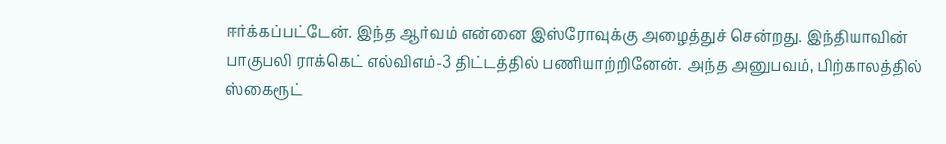ஈர்க்கப்பட்டேன். இந்த ஆர்வம் என்னை இஸ்ரோவுக்கு அழைத்துச் சென்றது. இந்தியாவின் பாகுபலி ராக்கெட் எல்விஎம்-3 திட்டத்தில் பணியாற்றினேன். அந்த அனுபவம், பிற்காலத்தில் ஸ்கைரூட்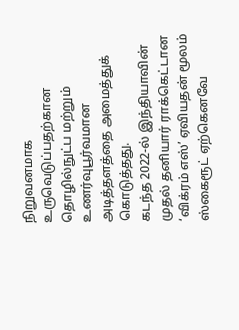நிறுவனமாக உருவெடுப்பதற்கான தொழில்நுட்ப மற்றும் உணர்வுபூர்வமான அடித்தளத்தை அமைத்துக் கொடுத்தது.
கடந்த 2022-ல் இந்தியாவின் முதல் தனியார் ராக்கெட்டான ‘விக்ரம் எஸ்’ ஏவியதன் மூலம் ஸ்கைரூட் ஏற்கெனவே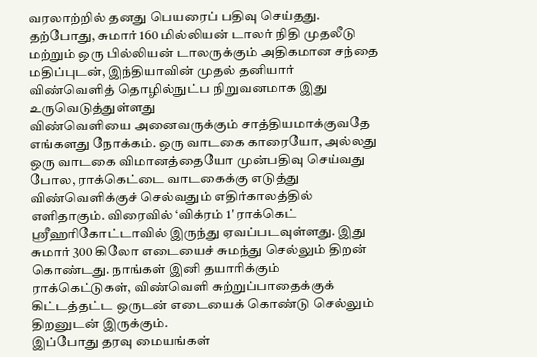வரலாற்றில் தனது பெயரைப் பதிவு செய்தது. தற்போது, சுமார் 160 மில்லியன் டாலர் நிதி முதலீடு மற்றும் ஒரு பில்லியன் டாலருக்கும் அதிகமான சந்தை மதிப்புடன், இந்தியாவின் முதல் தனியார் விண்வெளித் தொழில்நுட்ப நிறுவனமாக இது உருவெடுத்துள்ளது
விண்வெளியை அனைவருக்கும் சாத்தியமாக்குவதே எங்களது நோக்கம். ஒரு வாடகை காரையோ, அல்லது ஒரு வாடகை விமானத்தையோ முன்பதிவு செய்வது போல, ராக்கெட்டை வாடகைக்கு எடுத்து விண்வெளிக்குச் செல்வதும் எதிர்காலத்தில் எளிதாகும். விரைவில் ‘விக்ரம் 1′ ராக்கெட் ஸ்ரீஹரிகோட்டாவில் இருந்து ஏவப்படவுள்ளது. இது சுமார் 300 கிலோ எடையைச் சுமந்து செல்லும் திறன் கொண்டது. நாங்கள் இனி தயாரிக்கும் ராக்கெட்டுகள், விண்வெளி சுற்றுப்பாதைக்குக் கிட்டத்தட்ட ஒருடன் எடையைக் கொண்டு செல்லும் திறனுடன் இருக்கும்.
இப்போது தரவு மையங்கள்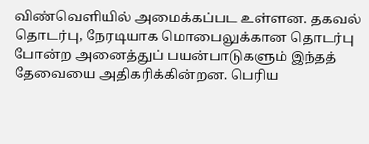விண்வெளியில் அமைக்கப்பட உள்ளன. தகவல் தொடர்பு, நேரடியாக மொபைலுக்கான தொடர்பு போன்ற அனைத்துப் பயன்பாடுகளும் இந்தத் தேவையை அதிகரிக்கின்றன. பெரிய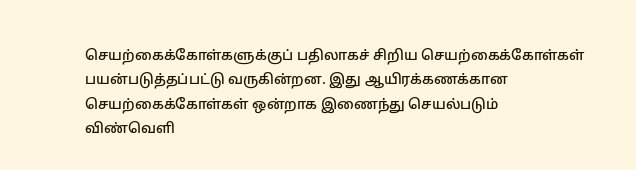செயற்கைக்கோள்களுக்குப் பதிலாகச் சிறிய செயற்கைக்கோள்கள் பயன்படுத்தப்பட்டு வருகின்றன. இது ஆயிரக்கணக்கான செயற்கைக்கோள்கள் ஒன்றாக இணைந்து செயல்படும் விண்வெளி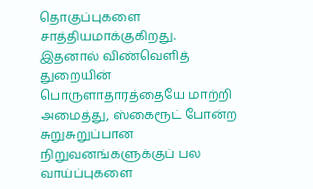தொகுப்புகளை சாத்தியமாக்குகிறது. இதனால் விண்வெளித் துறையின் பொருளாதாரத்தையே மாற்றி அமைத்து, ஸ்கைரூட் போன்ற சுறுசுறுப்பான நிறுவனங்களுக்குப் பல வாய்ப்புகளை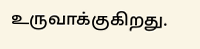உருவாக்குகிறது.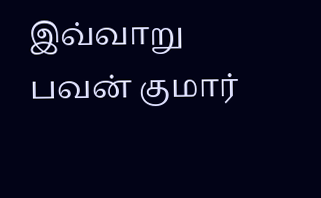இவ்வாறு பவன் குமார்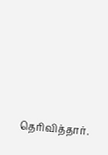தெரிவித்தார்.